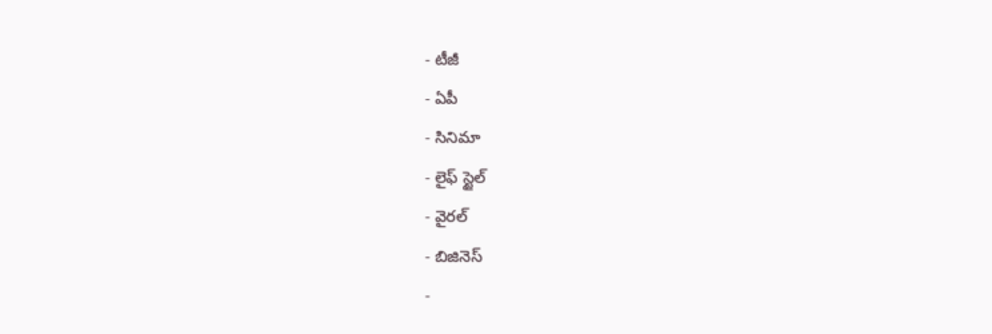- టీజీ
- ఏపీ
- సినిమా
- లైఫ్ స్టైల్
- వైరల్
- బిజినెస్
-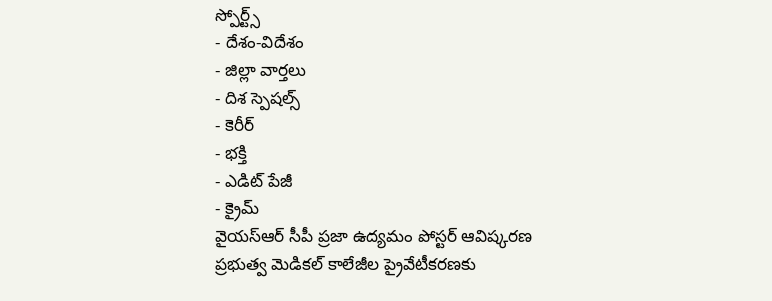స్పోర్ట్స్
- దేశం-విదేశం
- జిల్లా వార్తలు
- దిశ స్పెషల్స్
- కెరీర్
- భక్తి
- ఎడిట్ పేజీ
- క్రైమ్
వైయస్ఆర్ సీపీ ప్రజా ఉద్యమం పోస్టర్ ఆవిష్కరణ
ప్రభుత్వ మెడికల్ కాలేజీల ప్రైవేటీకరణకు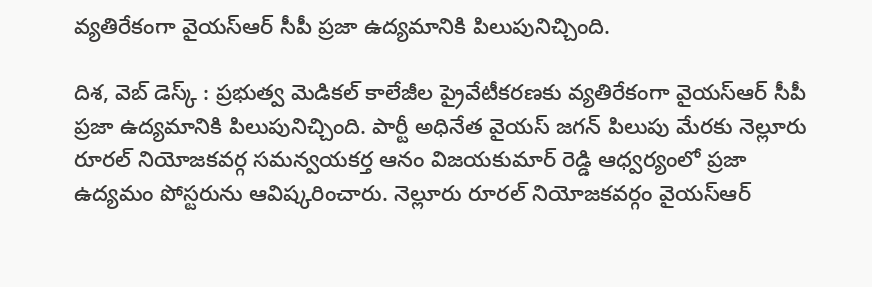వ్యతిరేకంగా వైయస్ఆర్ సీపీ ప్రజా ఉద్యమానికి పిలుపునిచ్చింది.

దిశ, వెబ్ డెస్క్ : ప్రభుత్వ మెడికల్ కాలేజీల ప్రైవేటీకరణకు వ్యతిరేకంగా వైయస్ఆర్ సీపీ ప్రజా ఉద్యమానికి పిలుపునిచ్చింది. పార్టీ అధినేత వైయస్ జగన్ పిలుపు మేరకు నెల్లూరు రూరల్ నియోజకవర్గ సమన్వయకర్త ఆనం విజయకుమార్ రెడ్డి ఆధ్వర్యంలో ప్రజా ఉద్యమం పోస్టరును ఆవిష్కరించారు. నెల్లూరు రూరల్ నియోజకవర్గం వైయస్ఆర్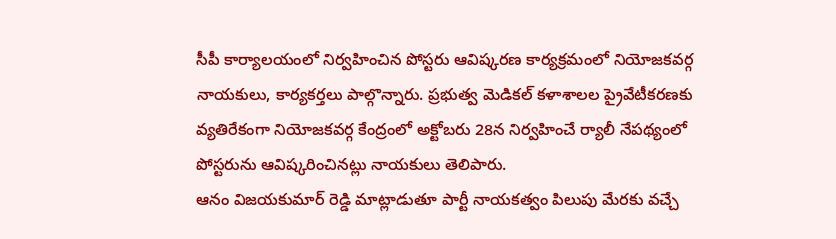సీపీ కార్యాలయంలో నిర్వహించిన పోస్టరు ఆవిష్కరణ కార్యక్రమంలో నియోజకవర్గ నాయకులు, కార్యకర్తలు పాల్గొన్నారు. ప్రభుత్వ మెడికల్ కళాశాలల ప్రైవేటీకరణకు వ్యతిరేకంగా నియోజకవర్గ కేంద్రంలో అక్టోబరు 28న నిర్వహించే ర్యాలీ నేపథ్యంలో పోస్టరును ఆవిష్కరించినట్లు నాయకులు తెలిపారు.
ఆనం విజయకుమార్ రెడ్డి మాట్లాడుతూ పార్టీ నాయకత్వం పిలుపు మేరకు వచ్చే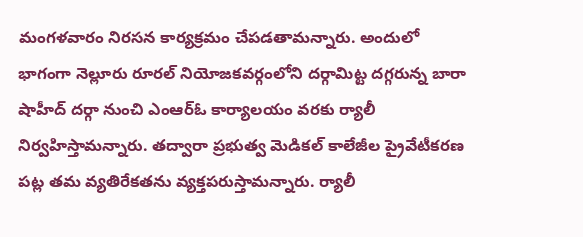మంగళవారం నిరసన కార్యక్రమం చేపడతామన్నారు. అందులో భాగంగా నెల్లూరు రూరల్ నియోజకవర్గంలోని దర్గామిట్ట దగ్గరున్న బారా షాహీద్ దర్గా నుంచి ఎంఆర్ఓ కార్యాలయం వరకు ర్యాలీ నిర్వహిస్తామన్నారు. తద్వారా ప్రభుత్వ మెడికల్ కాలేజీల ప్రైవేటీకరణ పట్ల తమ వ్యతిరేకతను వ్యక్తపరుస్తామన్నారు. ర్యాలీ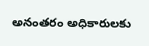అనంతరం అధికారులకు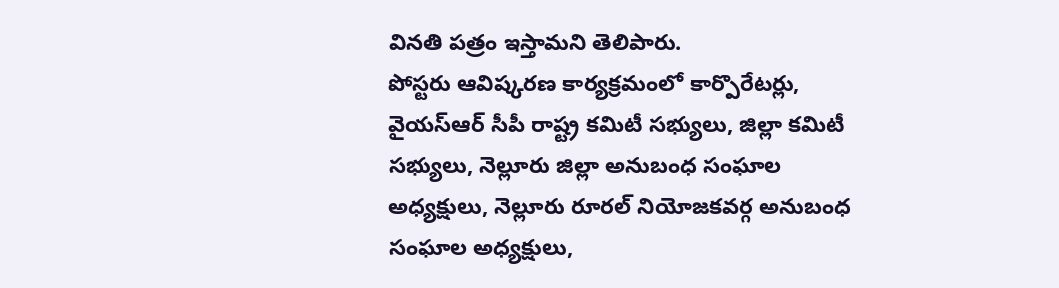వినతి పత్రం ఇస్తామని తెలిపారు.
పోస్టరు ఆవిష్కరణ కార్యక్రమంలో కార్పొరేటర్లు, వైయస్ఆర్ సీపీ రాష్ట్ర కమిటీ సభ్యులు, జిల్లా కమిటీ సభ్యులు, నెల్లూరు జిల్లా అనుబంధ సంఘాల అధ్యక్షులు, నెల్లూరు రూరల్ నియోజకవర్గ అనుబంధ సంఘాల అధ్యక్షులు,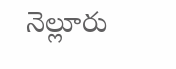నెల్లూరు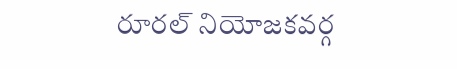రూరల్ నియోజకవర్గ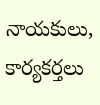నాయకులు, కార్యకర్తలు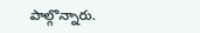పాల్గొన్నారు.